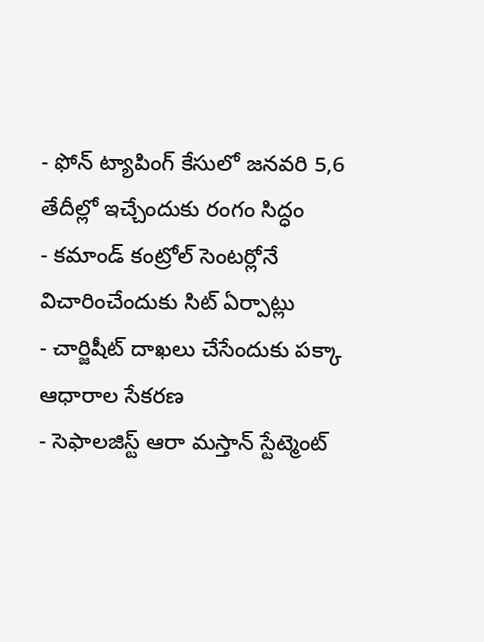- ఫోన్ ట్యాపింగ్ కేసులో జనవరి 5,6 తేదీల్లో ఇచ్చేందుకు రంగం సిద్ధం
- కమాండ్ కంట్రోల్ సెంటర్లోనే విచారించేందుకు సిట్ ఏర్పాట్లు
- చార్జిషీట్ దాఖలు చేసేందుకు పక్కా ఆధారాల సేకరణ
- సెఫాలజిస్ట్ ఆరా మస్తాన్ స్టేట్మెంట్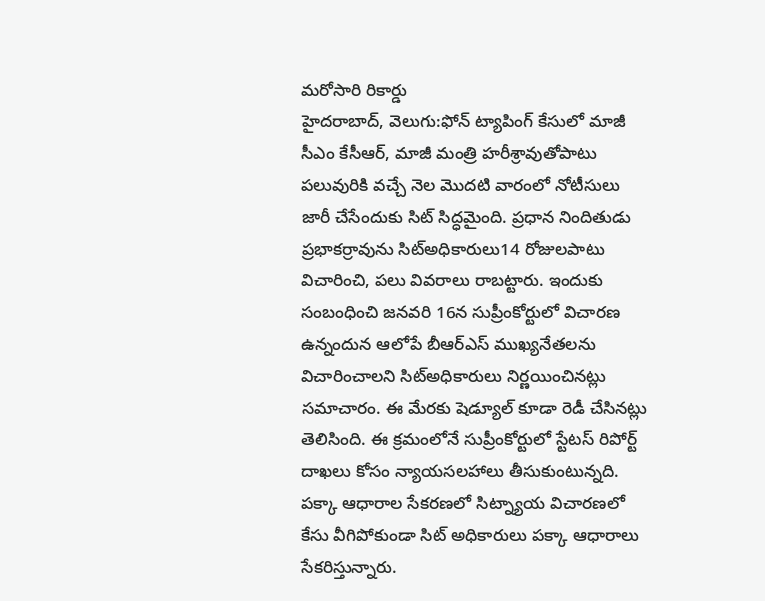మరోసారి రికార్డు
హైదరాబాద్, వెలుగు:ఫోన్ ట్యాపింగ్ కేసులో మాజీ సీఎం కేసీఆర్, మాజీ మంత్రి హరీశ్రావుతోపాటు పలువురికి వచ్చే నెల మొదటి వారంలో నోటీసులు జారీ చేసేందుకు సిట్ సిద్ధమైంది. ప్రధాన నిందితుడు ప్రభాకర్రావును సిట్అధికారులు14 రోజులపాటు విచారించి, పలు వివరాలు రాబట్టారు. ఇందుకు సంబంధించి జనవరి 16న సుప్రీంకోర్టులో విచారణ ఉన్నందున ఆలోపే బీఆర్ఎస్ ముఖ్యనేతలను విచారించాలని సిట్అధికారులు నిర్ణయించినట్లు సమాచారం. ఈ మేరకు షెడ్యూల్ కూడా రెడీ చేసినట్లు తెలిసింది. ఈ క్రమంలోనే సుప్రీంకోర్టులో స్టేటస్ రిపోర్ట్ దాఖలు కోసం న్యాయసలహాలు తీసుకుంటున్నది. పక్కా ఆధారాల సేకరణలో సిట్న్యాయ విచారణలో కేసు వీగిపోకుండా సిట్ అధికారులు పక్కా ఆధారాలు సేకరిస్తున్నారు.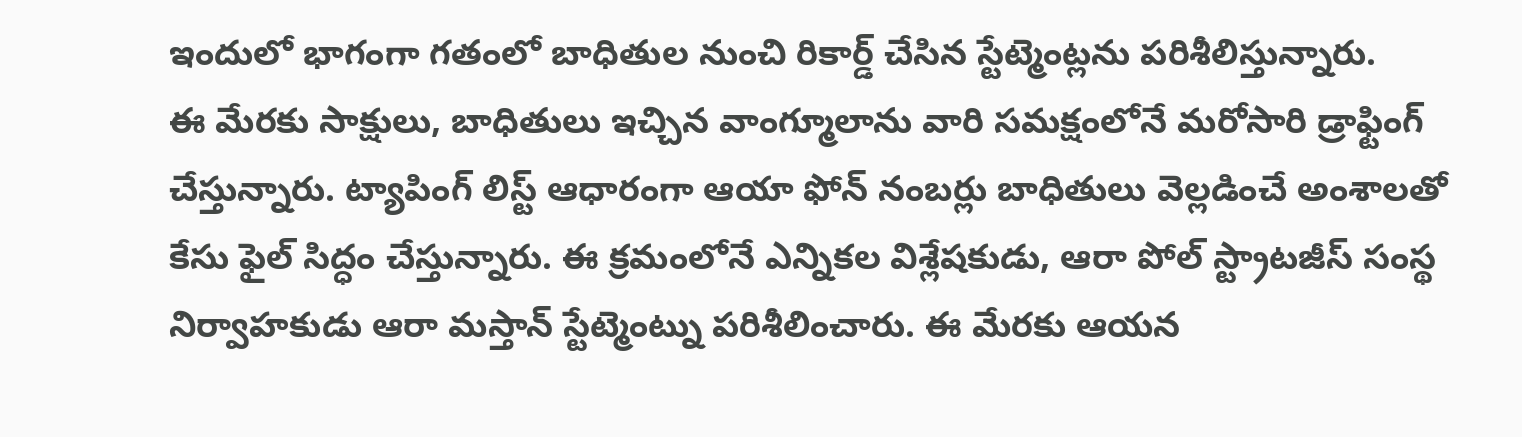ఇందులో భాగంగా గతంలో బాధితుల నుంచి రికార్డ్ చేసిన స్టేట్మెంట్లను పరిశీలిస్తున్నారు.
ఈ మేరకు సాక్షులు, బాధితులు ఇచ్చిన వాంగ్మూలాను వారి సమక్షంలోనే మరోసారి డ్రాఫ్టింగ్ చేస్తున్నారు. ట్యాపింగ్ లిస్ట్ ఆధారంగా ఆయా ఫోన్ నంబర్లు బాధితులు వెల్లడించే అంశాలతో కేసు ఫైల్ సిద్ధం చేస్తున్నారు. ఈ క్రమంలోనే ఎన్నికల విశ్లేషకుడు, ఆరా పోల్ స్ట్రాటజీస్ సంస్థ నిర్వాహకుడు ఆరా మస్తాన్ స్టేట్మెంట్ను పరిశీలించారు. ఈ మేరకు ఆయన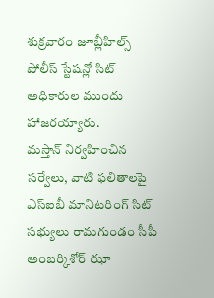శుక్రవారం జూబ్లీహిల్స్ పోలీస్ స్టేషన్లో సిట్ అధికారుల ముందు హాజరయ్యారు.
మస్తాన్ నిర్వహించిన సర్వేలు, వాటి ఫలితాలపై ఎస్ఐబీ మానిటరింగ్ సిట్ సభ్యులు రామగుండం సీపీ అంబర్కిశోర్ ఝా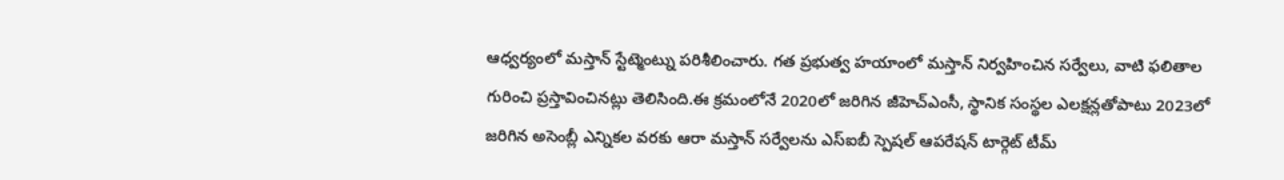ఆధ్వర్యంలో మస్తాన్ స్టేట్మెంట్ను పరిశీలించారు. గత ప్రభుత్వ హయాంలో మస్తాన్ నిర్వహించిన సర్వేలు, వాటి ఫలితాల గురించి ప్రస్తావించినట్లు తెలిసింది.ఈ క్రమంలోనే 2020లో జరిగిన జీహెచ్ఎంసీ, స్థానిక సంస్థల ఎలక్షన్లతోపాటు 2023లో జరిగిన అసెంబ్లీ ఎన్నికల వరకు ఆరా మస్తాన్ సర్వేలను ఎస్ఐబీ స్పెషల్ ఆపరేషన్ టార్గెట్ టీమ్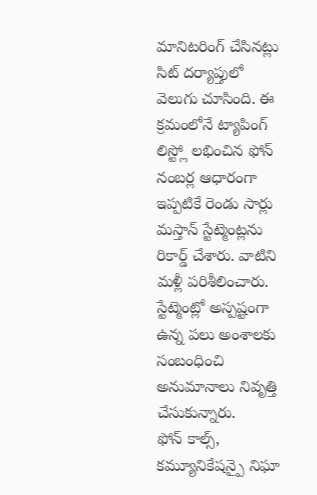మానిటరింగ్ చేసినట్లు సిట్ దర్యాప్తులో వెలుగు చూసింది. ఈ క్రమంలోనే ట్యాపింగ్ లిస్ట్లో లభించిన ఫోన్ నంబర్ల ఆధారంగా ఇప్పటికే రెండు సార్లు మస్తాన్ స్టేట్మెంట్లను రికార్డ్ చేశారు. వాటిని మళ్లీ పరిశీలించారు. స్టేట్మెంట్లో అస్పష్టంగా ఉన్న పలు అంశాలకు సంబంధించి అనుమానాలు నివృత్తి చేసుకున్నారు.
ఫోన్ కాల్స్, కమ్యూనికేషన్పై నిఘా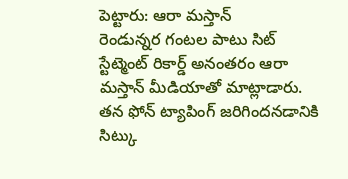పెట్టారు: ఆరా మస్తాన్
రెండున్నర గంటల పాటు సిట్ స్టేట్మెంట్ రికార్డ్ అనంతరం ఆరా మస్తాన్ మీడియాతో మాట్లాడారు. తన ఫోన్ ట్యాపింగ్ జరిగిందనడానికి సిట్కు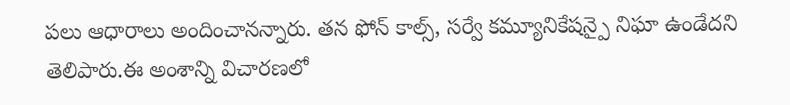పలు ఆధారాలు అందించానన్నారు. తన ఫోన్ కాల్స్, సర్వే కమ్యూనికేషన్పై నిఘా ఉండేదని తెలిపారు.ఈ అంశాన్ని విచారణలో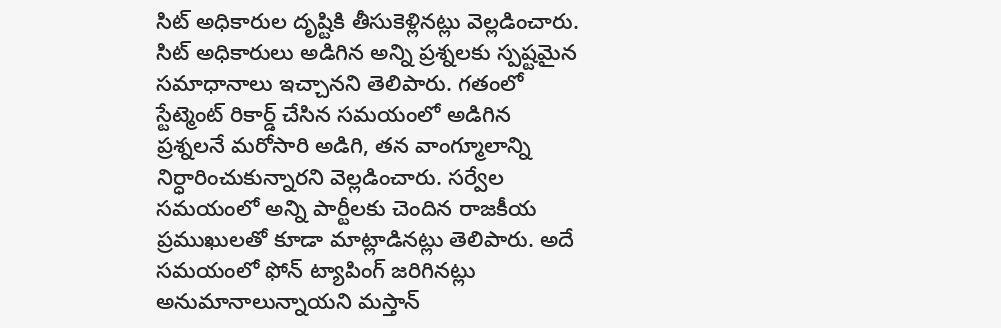సిట్ అధికారుల దృష్టికి తీసుకెళ్లినట్లు వెల్లడించారు. సిట్ అధికారులు అడిగిన అన్ని ప్రశ్నలకు స్పష్టమైన సమాధానాలు ఇచ్చానని తెలిపారు. గతంలో స్టేట్మెంట్ రికార్డ్ చేసిన సమయంలో అడిగిన ప్రశ్నలనే మరోసారి అడిగి, తన వాంగ్మూలాన్ని నిర్ధారించుకున్నారని వెల్లడించారు. సర్వేల సమయంలో అన్ని పార్టీలకు చెందిన రాజకీయ ప్రముఖులతో కూడా మాట్లాడినట్లు తెలిపారు. అదే సమయంలో ఫోన్ ట్యాపింగ్ జరిగినట్లు అనుమానాలున్నాయని మస్తాన్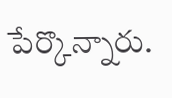పేర్కొన్నారు.